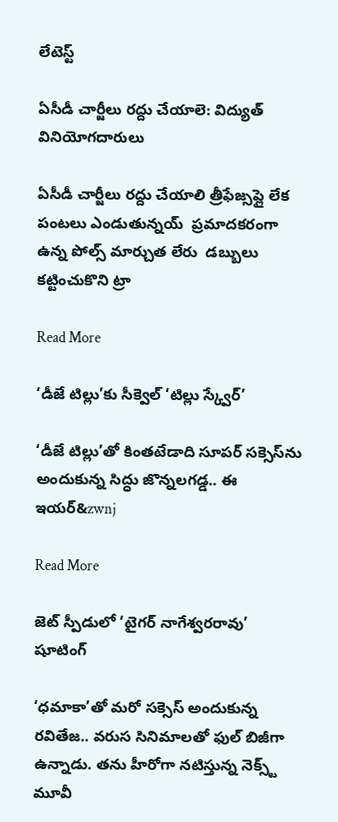లేటెస్ట్

ఏసీడీ చార్జీలు రద్దు చేయాలె: విద్యుత్ వినియోగదారులు

ఏసీడీ చార్జీలు రద్దు చేయాలి త్రీఫేజ్సప్లై లేక పంటలు ఎండుతున్నయ్  ప్రమాదకరంగా ఉన్న పోల్స్ మార్చుత లేరు  డబ్బులు కట్టించుకొని ట్రా

Read More

‘డీజే టిల్లు’కు సీక్వెల్ ‘టిల్లు స్క్వేర్’

‘డీజే టిల్లు’తో కింతటేడాది సూపర్‌‌‌‌ సక్సెస్‌‌ను అందుకున్న సిద్ధు జొన్నలగడ్డ.. ఈ ఇయర్‌‌‌&zwnj

Read More

జెట్ స్పీడులో ‘టైగర్‌‌‌‌ నాగేశ్వరరావు’ షూటింగ్‌‌

‘ధమాకా’తో మరో సక్సెస్‌‌ అందుకున్న రవితేజ.. వరుస సినిమాలతో ఫుల్ బిజీగా ఉన్నాడు. తను హీరోగా నటిస్తున్న నెక్స్ట్ మూవీ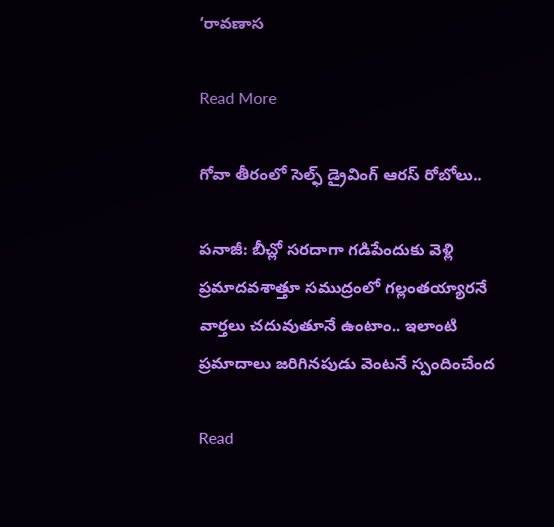‘రావణాస

Read More

గోవా తీరంలో సెల్ఫ్ డ్రైవింగ్ ఆరస్ రోబోలు..

పనాజీ: బీచ్లో సరదాగా గడిపేందుకు వెళ్లి ప్రమాదవశాత్తూ సముద్రంలో గల్లంతయ్యారనే వార్తలు చదువుతూనే ఉంటాం.. ఇలాంటి ప్రమాదాలు జరిగినపుడు వెంటనే స్పందించేంద

Read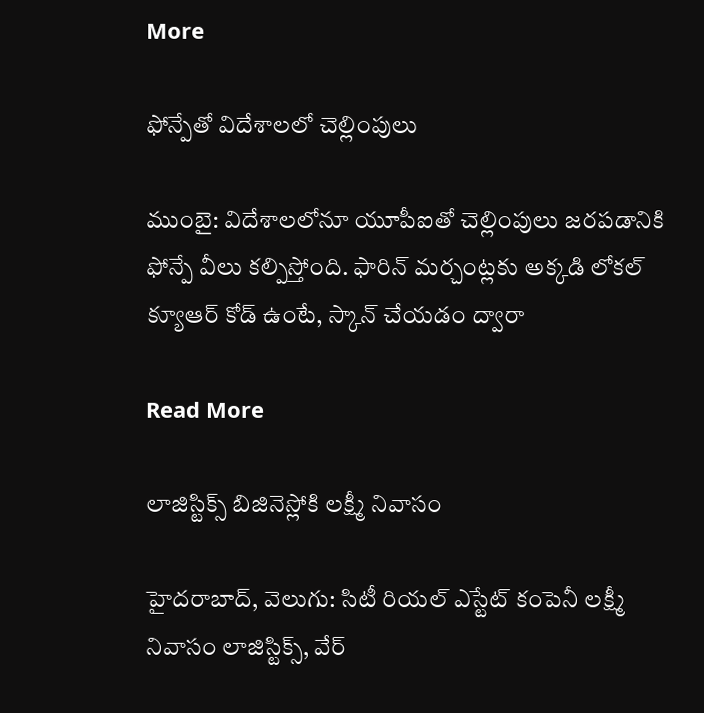More

ఫోన్పేతో విదేశాలలో చెల్లింపులు

ముంబై: విదేశాలలోనూ యూపీఐతో చెల్లింపులు జరపడానికి ఫోన్పే వీలు కల్పిస్తోంది. ఫారిన్ మర్చంట్లకు అక్కడి లోకల్ క్యూఆర్ కోడ్ ఉంటే, స్కాన్ చేయడం ద్వారా

Read More

లాజిస్టిక్స్ బిజినెస్లోకి లక్ష్మీ నివాసం

హైదరాబాద్, వెలుగు: సిటీ రియల్ ఎస్టేట్ కంపెనీ లక్ష్మీ నివాసం లాజిస్టిక్స్, వేర్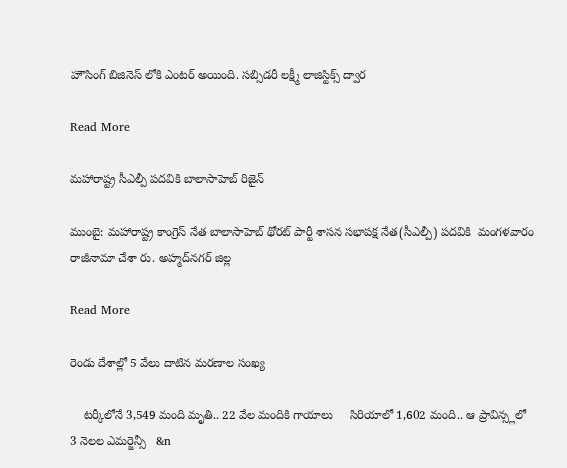హౌసింగ్ బిజినెస్ లోకి ఎంటర్ అయింది. సబ్సిడరీ లక్ష్మీ లాజిస్టిక్స్ ద్వార

Read More

మహారాష్ట్ర సీఎల్పీ పదవికి బాలాసాహెబ్ రిజైన్

ముంబై: మహారాష్ట్ర కాంగ్రెస్ నేత బాలాసాహెబ్ థోరట్ పార్టీ శాసన సభాపక్ష నేత(సీఎల్పీ) పదవికి  మంగళవారం రాజీనామా చేశా రు. అహ్మద్‌‌నగర్ జిల్ల

Read More

రెండు దేశాల్లో 5 వేలు దాటిన మరణాల సంఖ్య

    టర్కీలోనే 3,549 మంది మృతి.. 22 వేల మందికి గాయాలు     సిరియాలో 1,602 మంది.. ఆ ప్రావిన్స్లలో 3 నెలల ఎమర్జెన్సీ   &n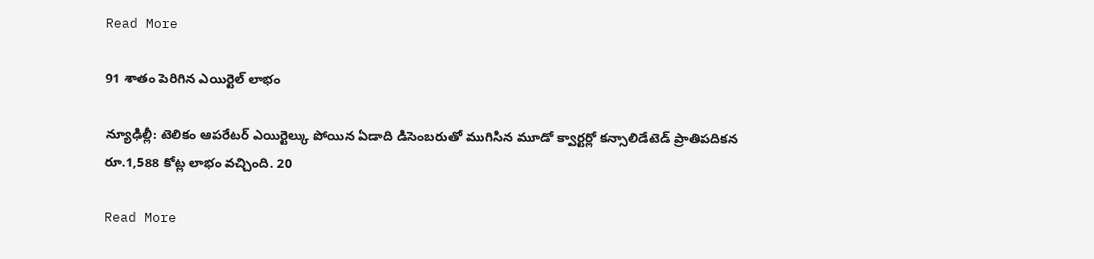Read More

91 శాతం పెరిగిన ఎయిర్టెల్ లాభం

న్యూఢిల్లీ: టెలికం ఆపరేటర్ ఎయిర్టెల్కు పోయిన ఏడాది డిసెంబరుతో ముగిసిన మూడో క్వార్టర్లో కన్సాలిడేటెడ్ ప్రాతిపదికన రూ.1,588 కోట్ల లాభం వచ్చింది. 20

Read More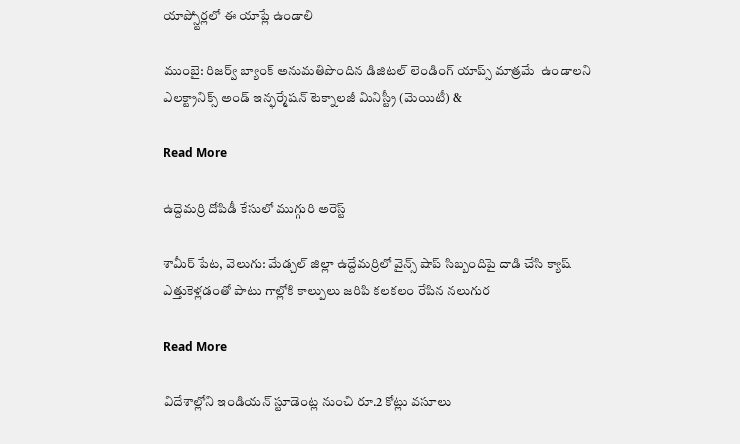యాప్స్టోర్లలో ఈ యాప్లే ఉండాలి

ముంబై: రిజర్వ్ బ్యాంక్ అనుమతిపొందిన డిజిటల్ లెండింగ్ యాప్స్ మాత్రమే  ఉండాలని ఎలక్ట్రానిక్స్ అండ్ ఇన్ఫర్మేషన్ టెక్నాలజీ మినిస్ట్రీ (మెయిటీ) &

Read More

ఉద్దెమర్రి దోపిడీ కేసులో ముగ్గురి అరెస్ట్

శామీర్ పేట, వెలుగు: మేడ్చల్ జిల్లా ఉద్దేమర్రిలో వైన్స్ షాప్ సిబ్బందిపై దాడి చేసి క్యాష్ ఎత్తుకెళ్లడంతో పాటు గాల్లోకి కాల్పులు జరిపి కలకలం రేపిన నలుగుర

Read More

విదేశాల్లోని ఇండియన్ స్టూడెంట్ల నుంచి రూ.2 కోట్లు వసూలు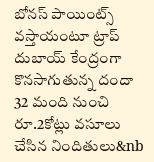బోనస్ పాయింట్స్ వస్తాయంటూ ట్రాప్   దుబాయ్ కేంద్రంగా కొనసాగుతున్న దందా  32 మంది నుంచి రూ.2కోట్లు వసూలు చేసిన నిందితులు&nb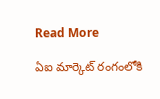Read More

ఏఐ మార్కెట్ రంగంలోకి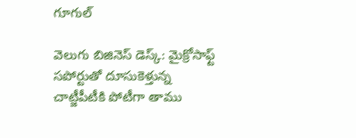గూగుల్

వెలుగు బిజినెస్ డెస్క్: మైక్రోసాఫ్ట్ సపోర్టుతో దూసుకెళ్తున్న చాట్జీపీటీకి పోటీగా తాము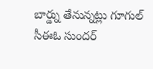బార్డ్ను తేనున్నట్లు గూగుల్ సీఈఓ సుందర్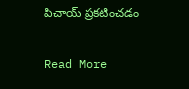పిచాయ్ ప్రకటించడం

Read More